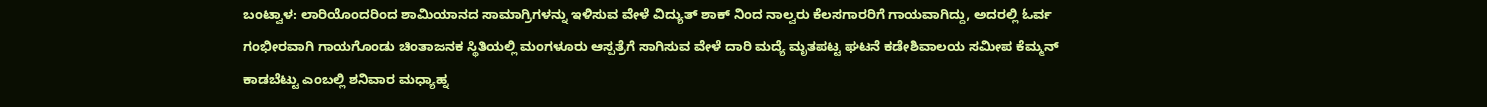ಬಂಟ್ವಾಳ: ಲಾರಿಯೊಂದರಿಂದ ಶಾಮಿಯಾನದ ಸಾಮಾಗ್ರಿಗಳನ್ನು ಇಳಿಸುವ ವೇಳೆ ವಿದ್ಯುತ್ ಶಾಕ್ ನಿಂದ ನಾಲ್ವರು ಕೆಲಸಗಾರರಿಗೆ ಗಾಯವಾಗಿದ್ದು, ಅದರಲ್ಲಿ ಓರ್ವ ಗಂಭೀರವಾಗಿ ಗಾಯಗೊಂಡು ಚಿಂತಾಜನಕ ಸ್ಥಿತಿಯಲ್ಲಿ ಮಂಗಳೂರು ಆಸ್ಪತ್ರೆಗೆ ಸಾಗಿಸುವ ವೇಳೆ ದಾರಿ ಮದ್ಯೆ ಮೃತಪಟ್ಟ ಘಟನೆ ಕಡೇಶಿವಾಲಯ ಸಮೀಪ ಕೆಮ್ಮನ್ ಕಾಡಬೆಟ್ಟು ಎಂಬಲ್ಲಿ ಶನಿವಾರ ಮಧ್ಯಾಹ್ನ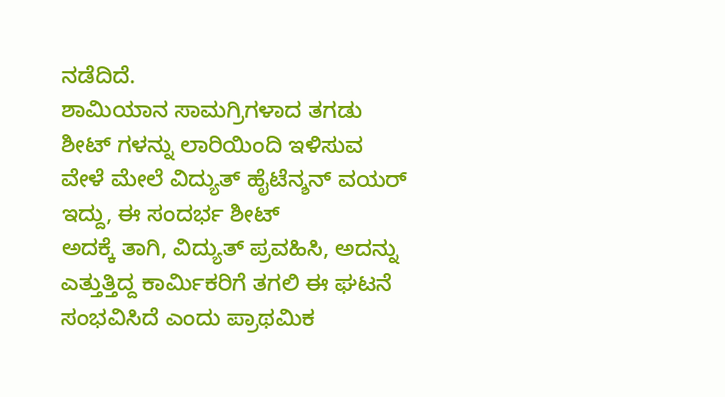ನಡೆದಿದೆ.
ಶಾಮಿಯಾನ ಸಾಮಗ್ರಿಗಳಾದ ತಗಡು
ಶೀಟ್ ಗಳನ್ನು ಲಾರಿಯಿಂದಿ ಇಳಿಸುವ ವೇಳೆ ಮೇಲೆ ವಿದ್ಯುತ್ ಹೈಟೆನ್ಶನ್ ವಯರ್ ಇದ್ದು, ಈ ಸಂದರ್ಭ ಶೀಟ್
ಅದಕ್ಕೆ ತಾಗಿ, ವಿದ್ಯುತ್ ಪ್ರವಹಿಸಿ, ಅದನ್ನು ಎತ್ತುತ್ತಿದ್ದ ಕಾರ್ಮಿಕರಿಗೆ ತಗಲಿ ಈ ಘಟನೆ
ಸಂಭವಿಸಿದೆ ಎಂದು ಪ್ರಾಥಮಿಕ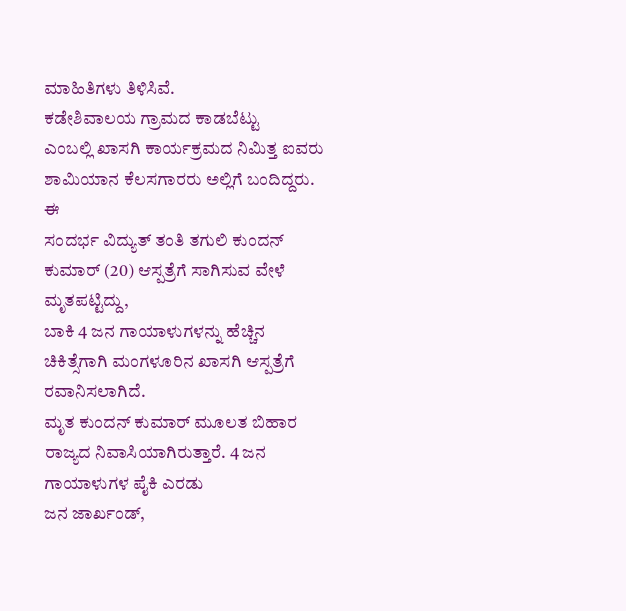ಮಾಹಿತಿಗಳು ತಿಳಿಸಿವೆ.
ಕಡೇಶಿವಾಲಯ ಗ್ರಾಮದ ಕಾಡಬೆಟ್ಟು
ಎಂಬಲ್ಲಿ ಖಾಸಗಿ ಕಾರ್ಯಕ್ರಮದ ನಿಮಿತ್ತ ಐವರು ಶಾಮಿಯಾನ ಕೆಲಸಗಾರರು ಅಲ್ಲಿಗೆ ಬಂದಿದ್ದರು. ಈ
ಸಂದರ್ಭ ವಿದ್ಯುತ್ ತಂತಿ ತಗುಲಿ ಕುಂದನ್ ಕುಮಾರ್ (20) ಆಸ್ಪತ್ರೆಗೆ ಸಾಗಿಸುವ ವೇಳೆ ಮೃತಪಟ್ಟಿದ್ದು,
ಬಾಕಿ 4 ಜನ ಗಾಯಾಳುಗಳನ್ನು ಹೆಚ್ಚಿನ ಚಿಕಿತ್ಸೆಗಾಗಿ ಮಂಗಳೂರಿನ ಖಾಸಗಿ ಆಸ್ಪತ್ರೆಗೆ ರವಾನಿಸಲಾಗಿದೆ.
ಮೃತ ಕುಂದನ್ ಕುಮಾರ್ ಮೂಲತ ಬಿಹಾರ ರಾಜ್ಯದ ನಿವಾಸಿಯಾಗಿರುತ್ತಾರೆ. 4 ಜನ ಗಾಯಾಳುಗಳ ಪೈಕಿ ಎರಡು
ಜನ ಜಾರ್ಖಂಡ್,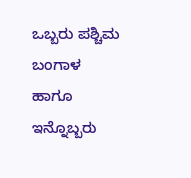ಒಬ್ಬರು ಪಶ್ಚಿಮ ಬಂಗಾಳ ಹಾಗೂ ಇನ್ನೊಬ್ಬರು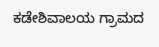ಕಡೇಶಿವಾಲಯ ಗ್ರಾಮದ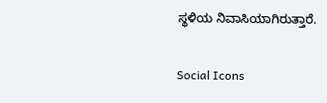ಸ್ಥಳಿಯ ನಿವಾಸಿಯಾಗಿರುತ್ತಾರೆ.

Social Icons